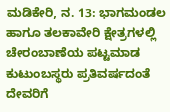ಮಡಿಕೇರಿ, ನ. 13: ಭಾಗಮಂಡಲ ಹಾಗೂ ತಲಕಾವೇರಿ ಕ್ಷೇತ್ರಗಳಲ್ಲಿ ಚೇರಂಬಾಣೆಯ ಪಟ್ಟಮಾಡ ಕುಟುಂಬಸ್ಥರು ಪ್ರತಿವರ್ಷದಂತೆ ದೇವರಿಗೆ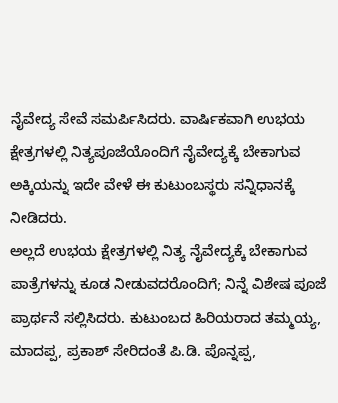ನೈವೇದ್ಯ ಸೇವೆ ಸಮರ್ಪಿಸಿದರು. ವಾರ್ಷಿಕವಾಗಿ ಉಭಯ ಕ್ಷೇತ್ರಗಳಲ್ಲಿ ನಿತ್ಯಪೂಜೆಯೊಂದಿಗೆ ನೈವೇದ್ಯಕ್ಕೆ ಬೇಕಾಗುವ ಅಕ್ಕಿಯನ್ನು ಇದೇ ವೇಳೆ ಈ ಕುಟುಂಬಸ್ಥರು ಸನ್ನಿಧಾನಕ್ಕೆ ನೀಡಿದರು.
ಅಲ್ಲದೆ ಉಭಯ ಕ್ಷೇತ್ರಗಳಲ್ಲಿ ನಿತ್ಯ ನೈವೇದ್ಯಕ್ಕೆ ಬೇಕಾಗುವ ಪಾತ್ರೆಗಳನ್ನು ಕೂಡ ನೀಡುವದರೊಂದಿಗೆ; ನಿನ್ನೆ ವಿಶೇಷ ಪೂಜೆ ಪ್ರಾರ್ಥನೆ ಸಲ್ಲಿಸಿದರು. ಕುಟುಂಬದ ಹಿರಿಯರಾದ ತಮ್ಮಯ್ಯ, ಮಾದಪ್ಪ, ಪ್ರಕಾಶ್ ಸೇರಿದಂತೆ ಪಿ.ಡಿ. ಪೊನ್ನಪ್ಪ,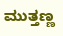ಮುತ್ತಣ್ಣ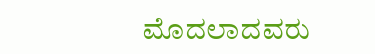ಮೊದಲಾದವರು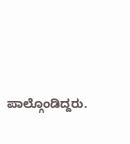ಪಾಲ್ಗೊಂಡಿದ್ದರು.